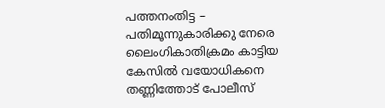പത്തനംതിട്ട – പതിമൂന്നുകാരിക്കു നേരെ ലൈംഗികാതിക്രമം കാട്ടിയ കേസിൽ വയോധികനെ തണ്ണിത്തോട് പോലീസ്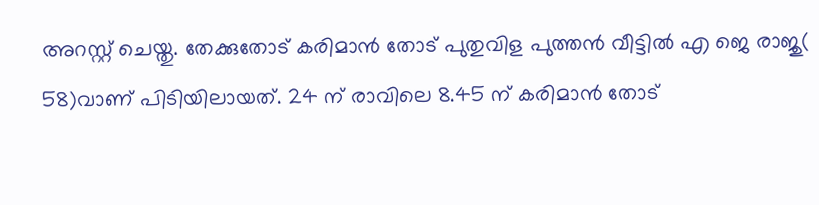അറസ്റ്റ് ചെയ്തു. തേക്കുതോട് കരിമാൻ തോട് പുതുവിള പുത്തൻ വീട്ടിൽ എ ജെ രാജു( 58)വാണ് പിടിയിലായത്. 24 ന് രാവിലെ 8.45 ന് കരിമാൻ തോട്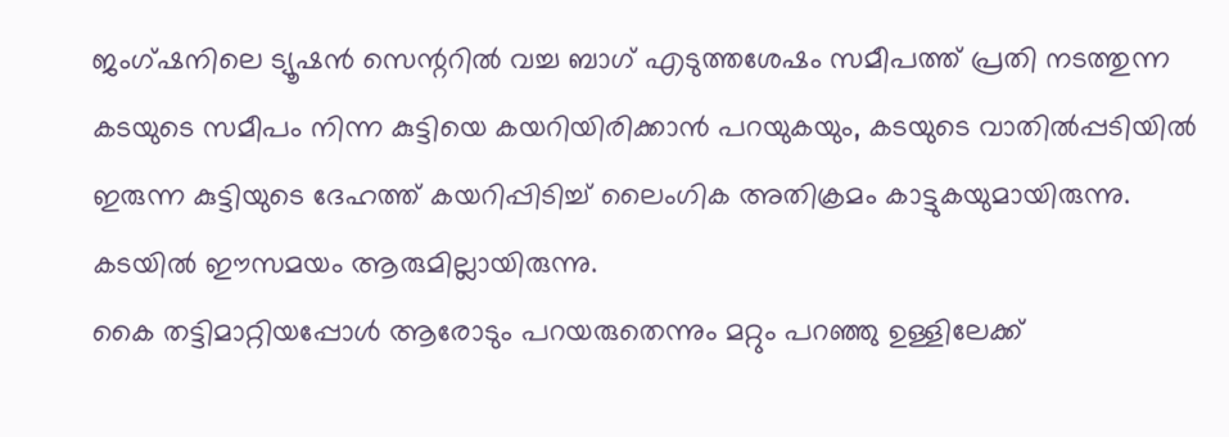ജംഗ്ഷനിലെ ട്യൂഷൻ സെന്ററിൽ വച്ച ബാഗ് എടുത്തശേഷം സമീപത്ത് പ്രതി നടത്തുന്ന കടയുടെ സമീപം നിന്ന കുട്ടിയെ കയറിയിരിക്കാൻ പറയുകയും, കടയുടെ വാതിൽപ്പടിയിൽ ഇരുന്ന കുട്ടിയുടെ ദേഹത്ത് കയറിപ്പിടിച്ച് ലൈംഗിക അതിക്രമം കാട്ടുകയുമായിരുന്നു. കടയിൽ ഈസമയം ആരുമില്ലായിരുന്നു.
കൈ തട്ടിമാറ്റിയപ്പോൾ ആരോടും പറയരുതെന്നും മറ്റും പറഞ്ഞു ഉള്ളിലേക്ക്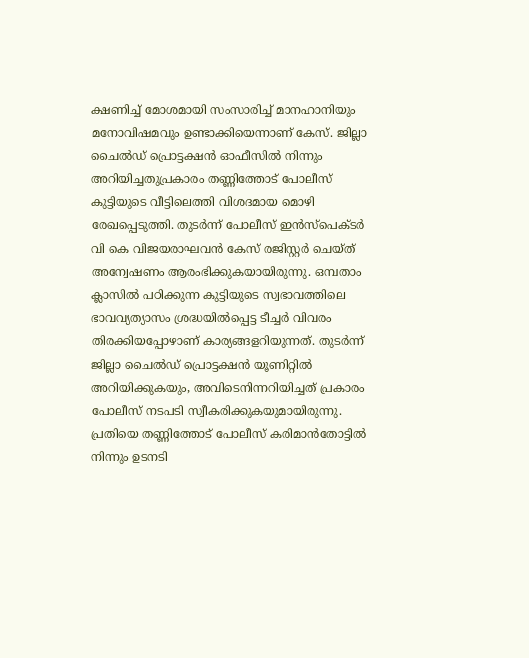ക്ഷണിച്ച് മോശമായി സംസാരിച്ച് മാനഹാനിയും മനോവിഷമവും ഉണ്ടാക്കിയെന്നാണ് കേസ്. ജില്ലാ ചൈൽഡ് പ്രൊട്ടക്ഷൻ ഓഫീസിൽ നിന്നും അറിയിച്ചതുപ്രകാരം തണ്ണിത്തോട് പോലീസ് കുട്ടിയുടെ വീട്ടിലെത്തി വിശദമായ മൊഴി രേഖപ്പെടുത്തി. തുടർന്ന് പോലീസ് ഇൻസ്പെക്ടർ വി കെ വിജയരാഘവൻ കേസ് രജിസ്റ്റർ ചെയ്ത് അന്വേഷണം ആരംഭിക്കുകയായിരുന്നു. ഒമ്പതാം ക്ലാസിൽ പഠിക്കുന്ന കുട്ടിയുടെ സ്വഭാവത്തിലെ ഭാവവ്യത്യാസം ശ്രദ്ധയിൽപ്പെട്ട ടീച്ചർ വിവരം തിരക്കിയപ്പോഴാണ് കാര്യങ്ങളറിയുന്നത്. തുടർന്ന് ജില്ലാ ചൈൽഡ് പ്രൊട്ടക്ഷൻ യൂണിറ്റിൽ അറിയിക്കുകയും, അവിടെനിന്നറിയിച്ചത് പ്രകാരം പോലീസ് നടപടി സ്വീകരിക്കുകയുമായിരുന്നു.
പ്രതിയെ തണ്ണിത്തോട് പോലീസ് കരിമാൻതോട്ടിൽ നിന്നും ഉടനടി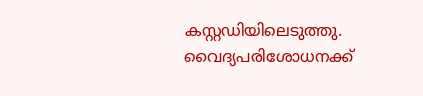കസ്റ്റഡിയിലെടുത്തു. വൈദ്യപരിശോധനക്ക്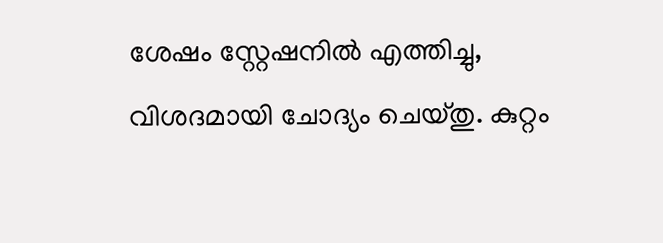ശേഷം സ്റ്റേഷനിൽ എത്തിച്ചു, വിശദമായി ചോദ്യം ചെയ്തു. കുറ്റം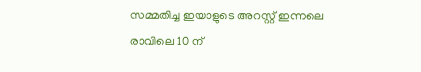സമ്മതിച്ച ഇയാളുടെ അറസ്റ്റ് ഇന്നലെ രാവിലെ 10 ന്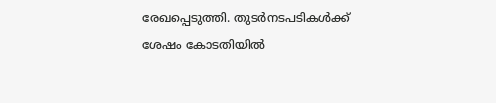രേഖപ്പെടുത്തി. തുടർനടപടികൾക്ക് ശേഷം കോടതിയിൽ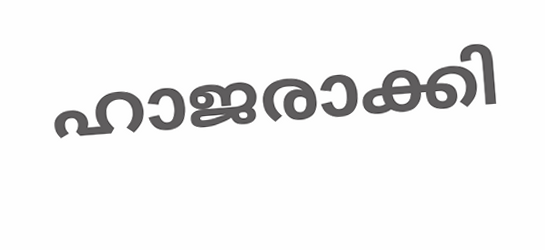ഹാജരാക്കി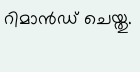റിമാൻഡ് ചെയ്തു.